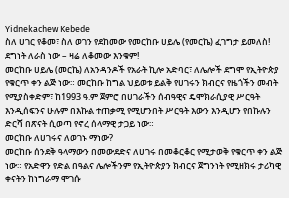Yidnekachew Kebede
ስለ ሀገር የቆመ፣ ስለ ወገን የደከመው የመርከቡ ሀይሌ (የመርኬ) ፈገግታ ይመለስ!
ደግነት ለራስ ነው – ዛሬ ለቆመው እንቁም!
መርከቡ ሀይሌ (መርኬ) ለአንዳንዶች የአራት ኪሎ አድባር፣ ለሌሎች ደግሞ የኢትዮጵያ የቁርጥ ቀን ልጅ ነው። መርከቡ ከግል ህይወቱ ይልቅ የሀገሩን ክብርና የዜጎችን መብት የሚያስቀድም፣ ከ1993 ዓ.ም ጀምሮ በሀገራችን ሰብዓዊና ዴሞክራሲያዊ ሥርዓት እንዲሰፍንና ሁሉም በእኩል ተጠቃሚ የሚሆንበት ሥርዓት እውን እንዲሆን የበኩሉን ድርሻ በጽናት ሲወጣ የኖረ ሰላማዊ ታጋይ ነው።
መርከቡ ለሀገሩና ለወገኑ ማነው?
መርከቡ ሰንደቅ ዓላማውን በመውደድና ለሀገሩ በመቆርቆር የሚታወቅ የቁርጥ ቀን ልጅ ነው። የአድዋን የድል በዓልና ሌሎችንም የኢትዮጵያን ክብርና ጀግንነት የሚዘክሩ ታሪካዊ ቀናትን ከነግራማ ሞገሱ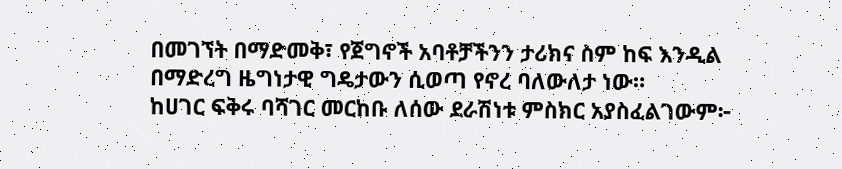በመገኘት በማድመቅ፣ የጀግኖች አባቶቻችንን ታሪክና ስም ከፍ እንዲል በማድረግ ዜግነታዊ ግዴታውን ሲወጣ የኖረ ባለውለታ ነው።
ከሀገር ፍቅሩ ባሻገር መርከቡ ለሰው ደራሽነቱ ምስክር አያስፈልገውም፦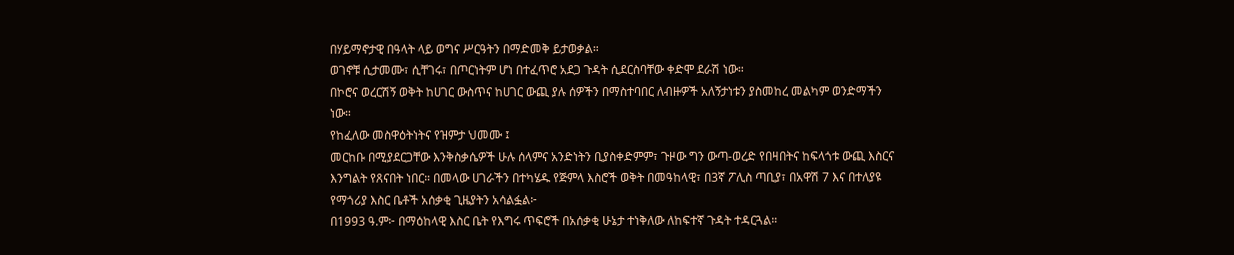በሃይማኖታዊ በዓላት ላይ ወግና ሥርዓትን በማድመቅ ይታወቃል።
ወገኖቹ ሲታመሙ፣ ሲቸገሩ፣ በጦርነትም ሆነ በተፈጥሮ አደጋ ጉዳት ሲደርስባቸው ቀድሞ ደራሽ ነው።
በኮሮና ወረርሽኝ ወቅት ከሀገር ውስጥና ከሀገር ውጪ ያሉ ሰዎችን በማስተባበር ለብዙዎች አለኝታነቱን ያስመከረ መልካም ወንድማችን ነው።
የከፈለው መስዋዕትነትና የዝምታ ህመሙ ፤
መርከቡ በሚያደርጋቸው እንቅስቃሴዎች ሁሉ ሰላምና አንድነትን ቢያስቀድምም፣ ጉዞው ግን ውጣ-ወረድ የበዛበትና ከፍላጎቱ ውጪ እስርና እንግልት የጸናበት ነበር። በመላው ሀገራችን በተካሄዱ የጅምላ እስሮች ወቅት በመዓከላዊ፣ በ3ኛ ፖሊስ ጣቢያ፣ በአዋሽ 7 እና በተለያዩ የማጎሪያ እስር ቤቶች አሰቃቂ ጊዜያትን አሳልፏል፦
በ1993 ዓ.ም፦ በማዕከላዊ እስር ቤት የእግሩ ጥፍሮች በአሰቃቂ ሁኔታ ተነቅለው ለከፍተኛ ጉዳት ተዳርጓል።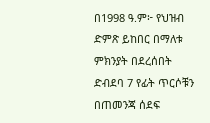በ1998 ዓ.ም፦ የህዝብ ድምጽ ይከበር በማለቱ ምክንያት በደረሰበት ድብደባ 7 የፊት ጥርሶቹን በጠመንጃ ሰደፍ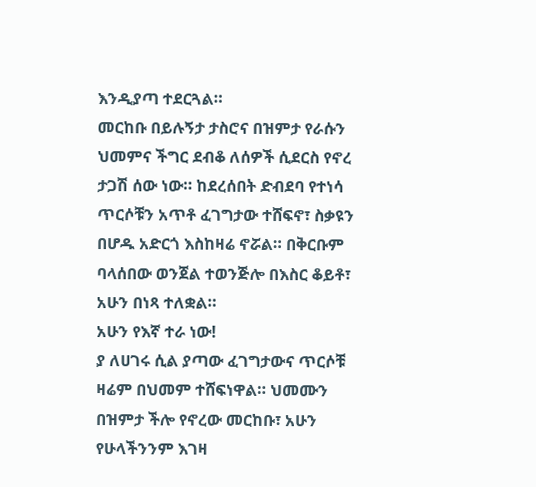እንዲያጣ ተደርጓል።
መርከቡ በይሉኝታ ታስሮና በዝምታ የራሱን ህመምና ችግር ደብቆ ለሰዎች ሲደርስ የኖረ ታጋሽ ሰው ነው። ከደረሰበት ድብደባ የተነሳ ጥርሶቹን አጥቶ ፈገግታው ተሸፍኖ፣ ስቃዩን በሆዱ አድርጎ እስከዛሬ ኖሯል። በቅርቡም ባላሰበው ወንጀል ተወንጅሎ በእስር ቆይቶ፣ አሁን በነጻ ተለቋል።
አሁን የእኛ ተራ ነው!
ያ ለሀገሩ ሲል ያጣው ፈገግታውና ጥርሶቹ ዛሬም በህመም ተሸፍነዋል። ህመሙን በዝምታ ችሎ የኖረው መርከቡ፣ አሁን የሁላችንንም እገዛ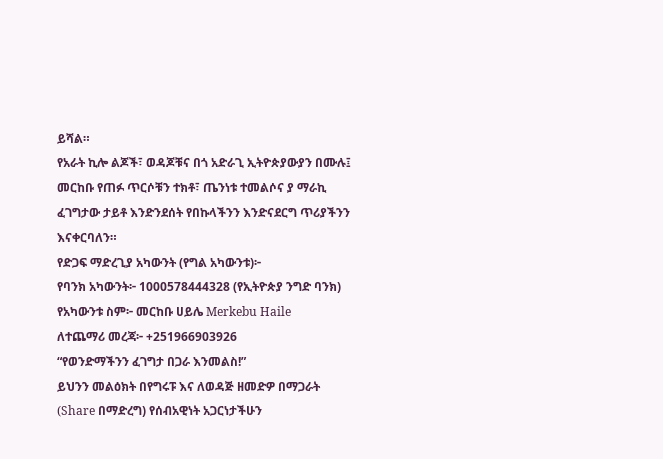ይሻል።
የአራት ኪሎ ልጆች፣ ወዳጆቹና በጎ አድራጊ ኢትዮጵያውያን በሙሉ፤ መርከቡ የጠፉ ጥርሶቹን ተክቶ፣ ጤንነቱ ተመልሶና ያ ማራኪ ፈገግታው ታይቶ እንድንደሰት የበኩላችንን እንድናደርግ ጥሪያችንን እናቀርባለን።
የድጋፍ ማድረጊያ አካውንት (የግል አካውንቱ)፦
የባንክ አካውንት፦ 1000578444328 (የኢትዮጵያ ንግድ ባንክ)
የአካውንቱ ስም፦ መርከቡ ሀይሌ Merkebu Haile
ለተጨማሪ መረጃ፦ +251966903926
“የወንድማችንን ፈገግታ በጋራ እንመልስ!”
ይህንን መልዕክት በየግሩፑ እና ለወዳጅ ዘመድዎ በማጋራት (Share በማድረግ) የሰብአዊነት አጋርነታችሁን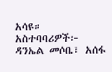አሳዩ።
አስተባባሪዎች፦
ዳንኤል መሶቤ፣ አሰፋ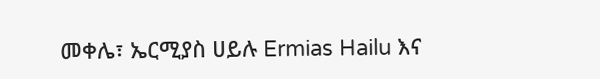መቀሌ፣ ኤርሚያስ ሀይሉ Ermias Hailu እና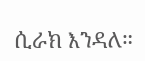ሲራክ እንዳለ።